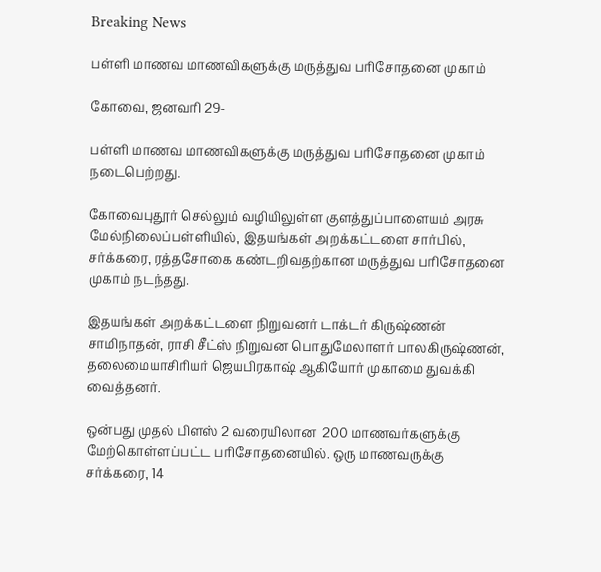Breaking News

பள்ளி மாணவ மாணவிகளுக்கு மருத்துவ பரிசோதனை முகாம்

கோவை, ஜனவரி 29-

பள்ளி மாணவ மாணவிகளுக்கு மருத்துவ பரிசோதனை முகாம் நடைபெற்றது.

கோவைபுதூர் செல்லும் வழியிலுள்ள குளத்துப்பாளையம் அரசு மேல்நிலைப்பள்ளியில், இதயங்கள் அறக்கட்டளை சார்பில், சர்க்கரை, ரத்தசோகை கண்டறிவதற்கான மருத்துவ பரிசோதனை முகாம் நடந்தது.

இதயங்கள் அறக்கட்டளை நிறுவனர் டாக்டர் கிருஷ்ணன் சாமிநாதன், ராசி சீட்ஸ் நிறுவன பொதுமேலாளர் பாலகிருஷ்ணன், தலைமையாசிரியர் ஜெயபிரகாஷ் ஆகியோர் முகாமை துவக்கி வைத்தனர்.

ஒன்பது முதல் பிளஸ் 2 வரையிலான  200 மாணவர்களுக்கு மேற்கொள்ளப்பட்ட பரிசோதனையில். ஒரு மாணவருக்கு சர்க்கரை, 14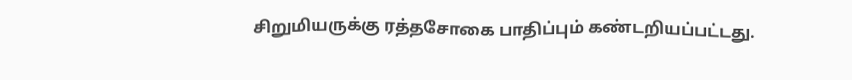சிறுமியருக்கு ரத்தசோகை பாதிப்பும் கண்டறியப்பட்டது.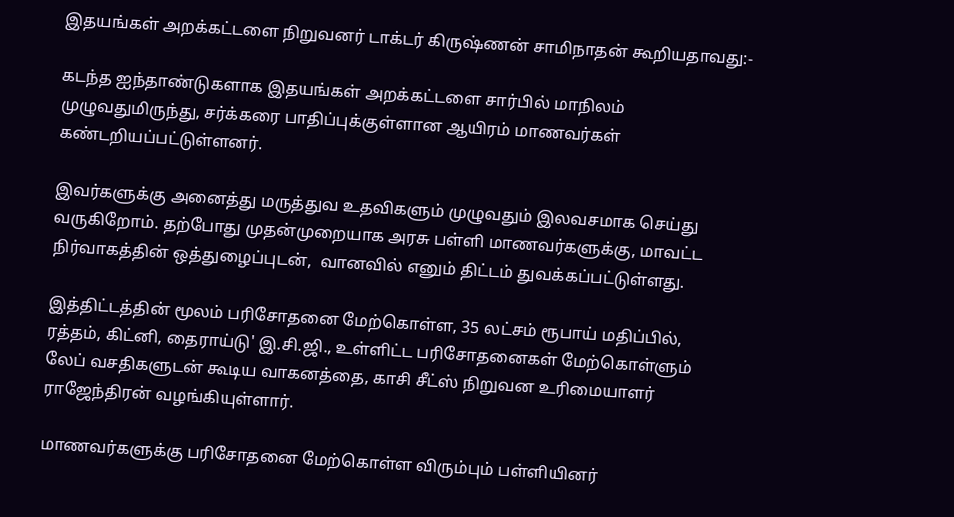இதயங்கள் அறக்கட்டளை நிறுவனர் டாக்டர் கிருஷ்ணன் சாமிநாதன் கூறியதாவது:-

கடந்த ஐந்தாண்டுகளாக இதயங்கள் அறக்கட்டளை சார்பில் மாநிலம் முழுவதுமிருந்து, சர்க்கரை பாதிப்புக்குள்ளான ஆயிரம் மாணவர்கள் கண்டறியப்பட்டுள்ளனர்.

இவர்களுக்கு அனைத்து மருத்துவ உதவிகளும் முழுவதும் இலவசமாக செய்து வருகிறோம். தற்போது முதன்முறையாக அரசு பள்ளி மாணவர்களுக்கு, மாவட்ட நிர்வாகத்தின் ஒத்துழைப்புடன்,  வானவில் எனும் திட்டம் துவக்கப்பட்டுள்ளது.

இத்திட்டத்தின் மூலம் பரிசோதனை மேற்கொள்ள, 35 லட்சம் ரூபாய் மதிப்பில், ரத்தம், கிட்னி, தைராய்டு' இ.சி.ஜி., உள்ளிட்ட பரிசோதனைகள் மேற்கொள்ளும் லேப் வசதிகளுடன் கூடிய வாகனத்தை, காசி சீட்ஸ் நிறுவன உரிமையாளர் ராஜேந்திரன் வழங்கியுள்ளார்.

மாணவர்களுக்கு பரிசோதனை மேற்கொள்ள விரும்பும் பள்ளியினர்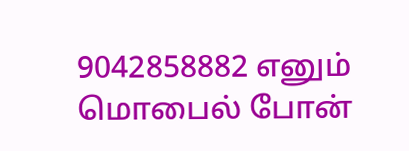9042858882 எனும் மொபைல் போன்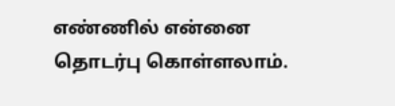எண்ணில் என்னை தொடர்பு கொள்ளலாம்.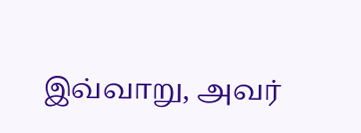இவ்வாறு, அவர்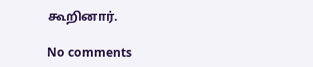கூறினார்.

No comments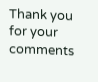Thank you for your comments